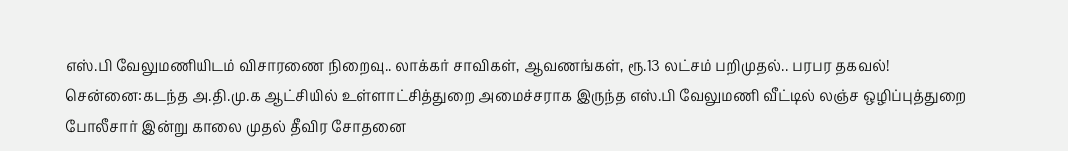எஸ்.பி வேலுமணியிடம் விசாரணை நிறைவு.. லாக்கர் சாவிகள், ஆவணங்கள், ரூ.13 லட்சம் பறிமுதல்.. பரபர தகவல்!
சென்னை:கடந்த அ.தி.மு.க ஆட்சியில் உள்ளாட்சித்துறை அமைச்சராக இருந்த எஸ்.பி வேலுமணி வீட்டில் லஞ்ச ஒழிப்புத்துறை போலீசார் இன்று காலை முதல் தீவிர சோதனை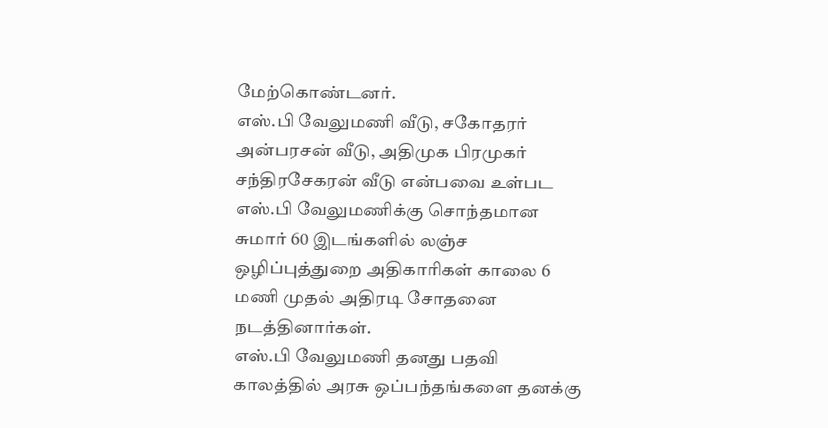மேற்கொண்டனர்.
எஸ்.பி வேலுமணி வீடு, சகோதரர் அன்பரசன் வீடு, அதிமுக பிரமுகர் சந்திரசேகரன் வீடு என்பவை உள்பட எஸ்.பி வேலுமணிக்கு சொந்தமான சுமார் 60 இடங்களில் லஞ்ச ஒழிப்புத்துறை அதிகாரிகள் காலை 6 மணி முதல் அதிரடி சோதனை நடத்தினார்கள்.
எஸ்.பி வேலுமணி தனது பதவி காலத்தில் அரசு ஒப்பந்தங்களை தனக்கு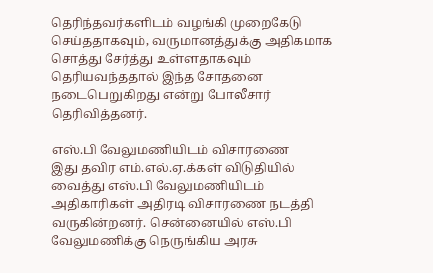தெரிந்தவர்களிடம் வழங்கி முறைகேடு செய்ததாகவும், வருமானத்துக்கு அதிகமாக சொத்து சேர்த்து உள்ளதாகவும் தெரியவந்ததால் இந்த சோதனை நடைபெறுகிறது என்று போலீசார் தெரிவித்தனர்.

எஸ்.பி வேலுமணியிடம் விசாரணை
இது தவிர எம்.எல்.ஏ.க்கள் விடுதியில் வைத்து எஸ்.பி வேலுமணியிடம் அதிகாரிகள் அதிரடி விசாரணை நடத்தி வருகின்றனர். சென்னையில் எஸ்.பி வேலுமணிக்கு நெருங்கிய அரசு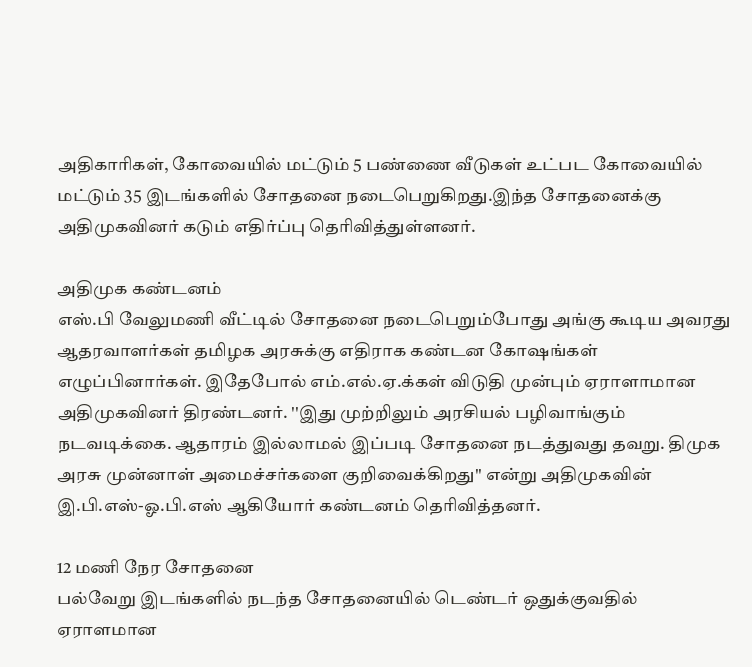அதிகாரிகள், கோவையில் மட்டும் 5 பண்ணை வீடுகள் உட்பட கோவையில் மட்டும் 35 இடங்களில் சோதனை நடைபெறுகிறது.இந்த சோதனைக்கு அதிமுகவினர் கடும் எதிர்ப்பு தெரிவித்துள்ளனர்.

அதிமுக கண்டனம்
எஸ்.பி வேலுமணி வீட்டில் சோதனை நடைபெறும்போது அங்கு கூடிய அவரது ஆதரவாளர்கள் தமிழக அரசுக்கு எதிராக கண்டன கோஷங்கள் எழுப்பினார்கள். இதேபோல் எம்.எல்.ஏ.க்கள் விடுதி முன்பும் ஏராளாமான அதிமுகவினர் திரண்டனர். ''இது முற்றிலும் அரசியல் பழிவாங்கும் நடவடிக்கை. ஆதாரம் இல்லாமல் இப்படி சோதனை நடத்துவது தவறு. திமுக அரசு முன்னாள் அமைச்சர்களை குறிவைக்கிறது'' என்று அதிமுகவின் இ.பி.எஸ்-ஓ.பி.எஸ் ஆகியோர் கண்டனம் தெரிவித்தனர்.

12 மணி நேர சோதனை
பல்வேறு இடங்களில் நடந்த சோதனையில் டெண்டர் ஒதுக்குவதில் ஏராளமான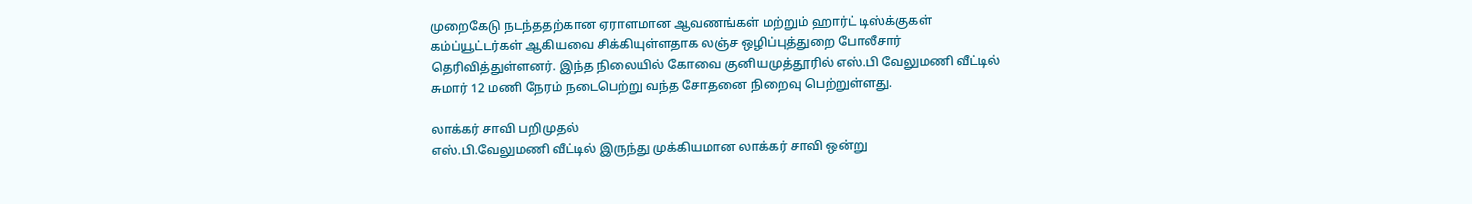முறைகேடு நடந்ததற்கான ஏராளமான ஆவணங்கள் மற்றும் ஹார்ட் டிஸ்க்குகள் கம்ப்யூட்டர்கள் ஆகியவை சிக்கியுள்ளதாக லஞ்ச ஒழிப்புத்துறை போலீசார் தெரிவித்துள்ளனர். இந்த நிலையில் கோவை குனியமுத்தூரில் எஸ்.பி வேலுமணி வீட்டில் சுமார் 12 மணி நேரம் நடைபெற்று வந்த சோதனை நிறைவு பெற்றுள்ளது.

லாக்கர் சாவி பறிமுதல்
எஸ்.பி.வேலுமணி வீட்டில் இருந்து முக்கியமான லாக்கர் சாவி ஒன்று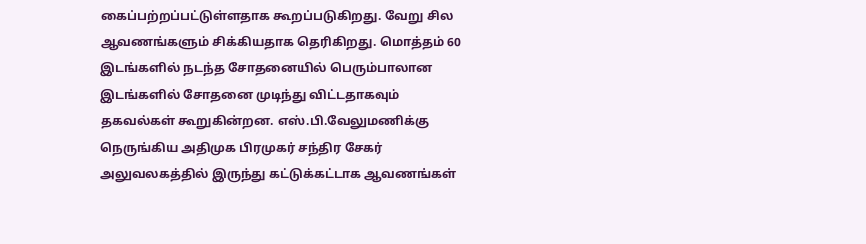கைப்பற்றப்பட்டுள்ளதாக கூறப்படுகிறது. வேறு சில ஆவணங்களும் சிக்கியதாக தெரிகிறது. மொத்தம் 60 இடங்களில் நடந்த சோதனையில் பெரும்பாலான இடங்களில் சோதனை முடிந்து விட்டதாகவும் தகவல்கள் கூறுகின்றன. எஸ்.பி.வேலுமணிக்கு நெருங்கிய அதிமுக பிரமுகர் சந்திர சேகர்
அலுவலகத்தில் இருந்து கட்டுக்கட்டாக ஆவணங்கள்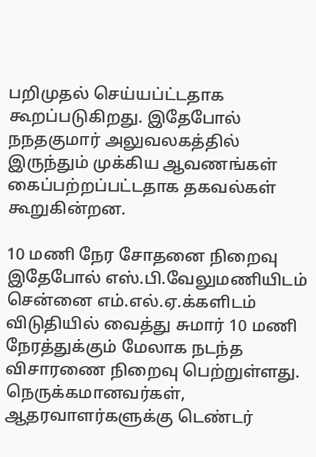பறிமுதல் செய்யப்ட்டதாக கூறப்படுகிறது. இதேபோல் நநதகுமார் அலுவலகத்தில் இருந்தும் முக்கிய ஆவணங்கள் கைப்பற்றப்பட்டதாக தகவல்கள் கூறுகின்றன.

10 மணி நேர சோதனை நிறைவு
இதேபோல் எஸ்.பி.வேலுமணியிடம் சென்னை எம்.எல்.ஏ.க்களிடம் விடுதியில் வைத்து சுமார் 10 மணி நேரத்துக்கும் மேலாக நடந்த விசாரணை நிறைவு பெற்றுள்ளது. நெருக்கமானவர்கள், ஆதரவாளர்களுக்கு டெண்டர்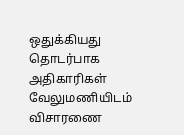ஒதுக்கியது தொடர்பாக அதிகாரிகள் வேலுமணியிடம் விசாரணை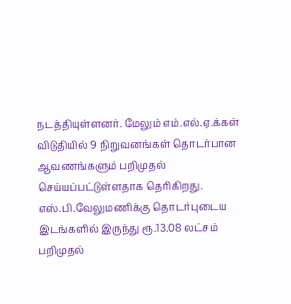நடத்தியுள்ளனர். மேலும் எம்.எல்.ஏ.க்கள் விடுதியில் 9 நிறுவனங்கள் தொடர்பான ஆவணங்களும் பறிமுதல் செய்யப்பட்டுள்ளதாக தெரிகிறது. எஸ்.பி.வேலுமணிக்கு தொடர்புடைய இடங்களில் இருந்து ரூ.13.08 லட்சம் பறிமுதல்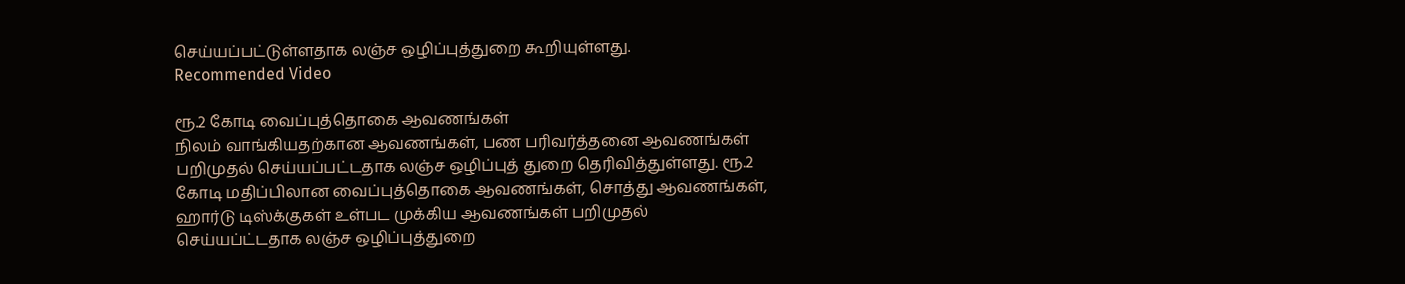செய்யப்பட்டுள்ளதாக லஞ்ச ஒழிப்புத்துறை கூறியுள்ளது.
Recommended Video

ரூ.2 கோடி வைப்புத்தொகை ஆவணங்கள்
நிலம் வாங்கியதற்கான ஆவணங்கள், பண பரிவர்த்தனை ஆவணங்கள் பறிமுதல் செய்யப்பட்டதாக லஞ்ச ஒழிப்புத் துறை தெரிவித்துள்ளது. ரூ.2 கோடி மதிப்பிலான வைப்புத்தொகை ஆவணங்கள், சொத்து ஆவணங்கள், ஹார்டு டிஸ்க்குகள் உள்பட முக்கிய ஆவணங்கள் பறிமுதல் செய்யப்ட்டதாக லஞ்ச ஒழிப்புத்துறை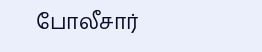போலீசார்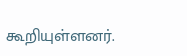கூறியுள்ளனர்.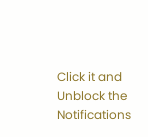Click it and Unblock the Notifications